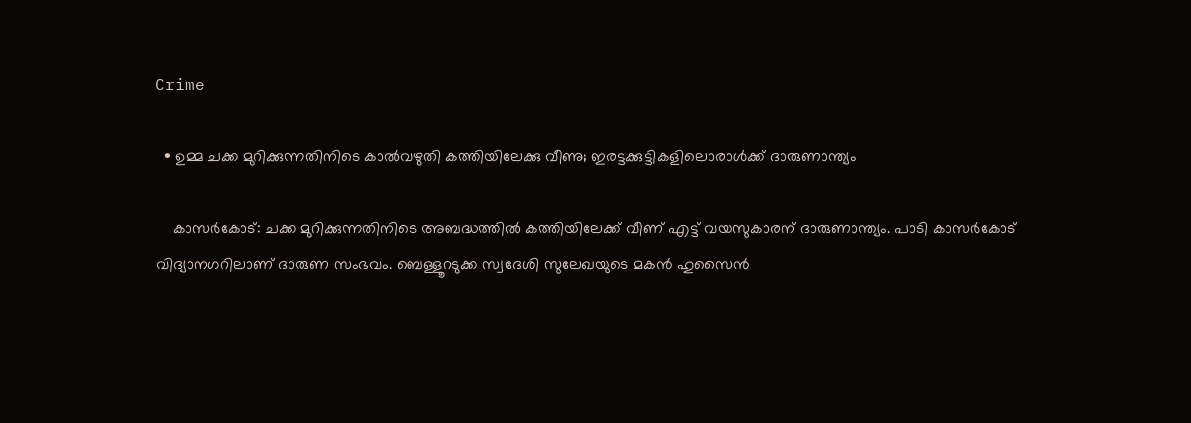Crime

  • ഉമ്മ ചക്ക മുറിക്കുന്നതിനിടെ കാല്‍വഴുതി കത്തിയിലേക്കു വീണു; ഇരട്ടക്കുട്ടികളിലൊരാള്‍ക്ക് ദാരുണാന്ത്യം

    കാസര്‍കോട്: ചക്ക മുറിക്കുന്നതിനിടെ അബദ്ധത്തില്‍ കത്തിയിലേക്ക് വീണ് എട്ട് വയസുകാരന് ദാരുണാന്ത്യം. പാടി കാസര്‍കോട് വിദ്യാനഗറിലാണ് ദാരുണ സംഭവം. ബെള്ളൂറടുക്ക സ്വദേശി സുലേഖയുടെ മകന്‍ ഹുസൈന്‍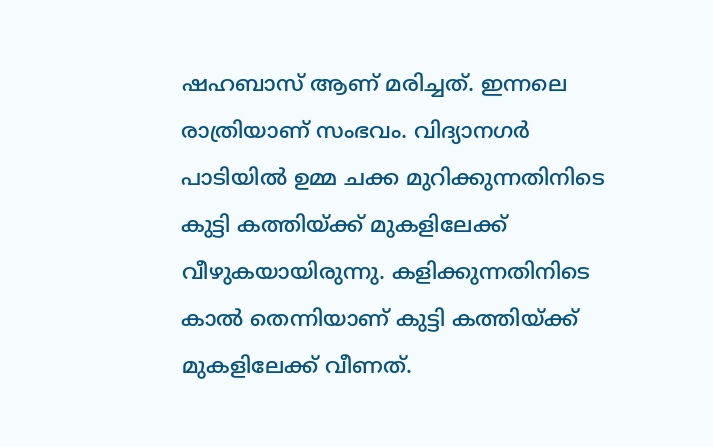ഷഹബാസ് ആണ് മരിച്ചത്. ഇന്നലെ രാത്രിയാണ് സംഭവം. വിദ്യാനഗര്‍ പാടിയില്‍ ഉമ്മ ചക്ക മുറിക്കുന്നതിനിടെ കുട്ടി കത്തിയ്ക്ക് മുകളിലേക്ക് വീഴുകയായിരുന്നു. കളിക്കുന്നതിനിടെ കാല്‍ തെന്നിയാണ് കുട്ടി കത്തിയ്ക്ക് മുകളിലേക്ക് വീണത്.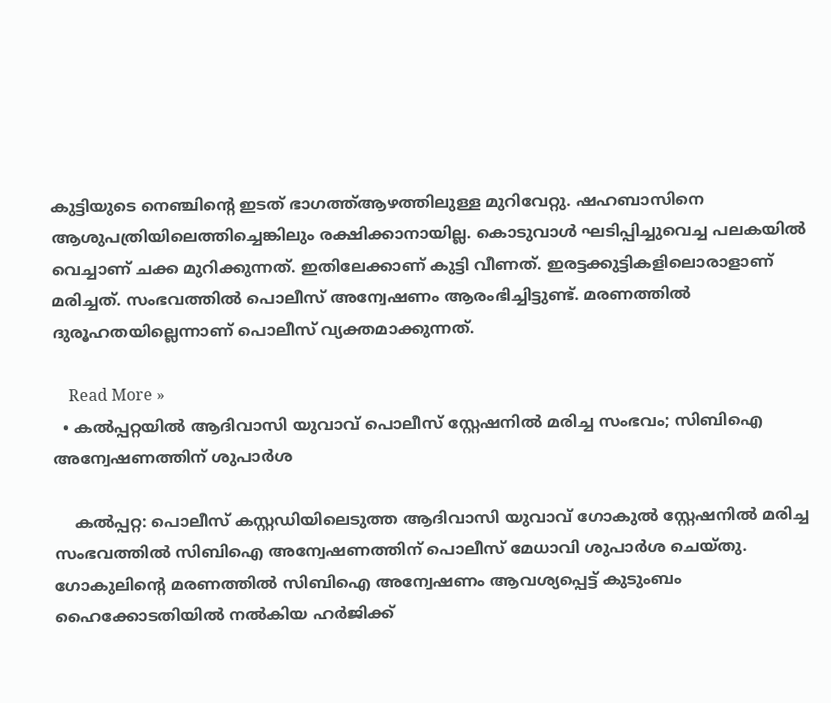കുട്ടിയുടെ നെഞ്ചിന്റെ ഇടത് ഭാഗത്ത്ആഴത്തിലുള്ള മുറിവേറ്റു. ഷഹബാസിനെ ആശുപത്രിയിലെത്തിച്ചെങ്കിലും രക്ഷിക്കാനായില്ല. കൊടുവാള്‍ ഘടിപ്പിച്ചുവെച്ച പലകയില്‍ വെച്ചാണ് ചക്ക മുറിക്കുന്നത്. ഇതിലേക്കാണ് കുട്ടി വീണത്. ഇരട്ടക്കുട്ടികളിലൊരാളാണ് മരിച്ചത്. സംഭവത്തില്‍ പൊലീസ് അന്വേഷണം ആരംഭിച്ചിട്ടുണ്ട്. മരണത്തില്‍ ദുരൂഹതയില്ലെന്നാണ് പൊലീസ് വ്യക്തമാക്കുന്നത്.

    Read More »
  • കല്‍പ്പറ്റയില്‍ ആദിവാസി യുവാവ് പൊലീസ് സ്റ്റേഷനില്‍ മരിച്ച സംഭവം; സിബിഐ അന്വേഷണത്തിന് ശുപാര്‍ശ

    കല്‍പ്പറ്റ: പൊലീസ് കസ്റ്റഡിയിലെടുത്ത ആദിവാസി യുവാവ് ഗോകുല്‍ സ്റ്റേഷനില്‍ മരിച്ച സംഭവത്തില്‍ സിബിഐ അന്വേഷണത്തിന് പൊലീസ് മേധാവി ശുപാര്‍ശ ചെയ്തു. ഗോകുലിന്റെ മരണത്തില്‍ സിബിഐ അന്വേഷണം ആവശ്യപ്പെട്ട് കുടുംബം ഹൈക്കോടതിയില്‍ നല്‍കിയ ഹര്‍ജിക്ക്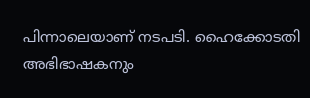പിന്നാലെയാണ് നടപടി. ഹൈക്കോടതി അഭിഭാഷകനും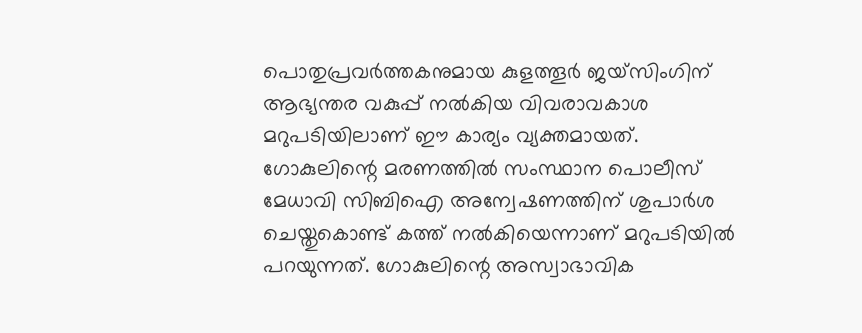പൊതുപ്രവര്‍ത്തകനുമായ കുളത്തൂര്‍ ജയ്സിംഗിന് ആഭ്യന്തര വകുപ്പ് നല്‍കിയ വിവരാവകാശ മറുപടിയിലാണ് ഈ കാര്യം വ്യക്തമായത്. ഗോകുലിന്റെ മരണത്തില്‍ സംസ്ഥാന പൊലീസ് മേധാവി സിബിഐ അന്വേഷണത്തിന് ശുപാര്‍ശ ചെയ്തുകൊണ്ട് കത്ത് നല്‍കിയെന്നാണ് മറുപടിയില്‍ പറയുന്നത്. ഗോകുലിന്റെ അസ്വാഭാവിക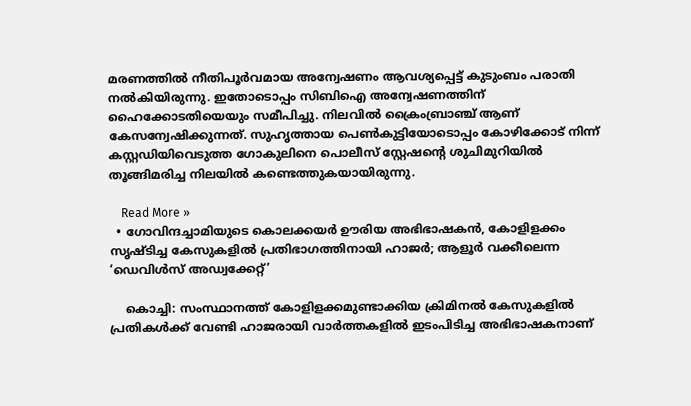മരണത്തില്‍ നീതിപൂര്‍വമായ അന്വേഷണം ആവശ്യപ്പെട്ട് കുടുംബം പരാതി നല്‍കിയിരുന്നു. ഇതോടൊപ്പം സിബിഐ അന്വേഷണത്തിന് ഹൈക്കോടതിയെയും സമീപിച്ചു. നിലവില്‍ ക്രൈംബ്രാഞ്ച് ആണ് കേസന്വേഷിക്കുന്നത്. സുഹൃത്തായ പെണ്‍കുട്ടിയോടൊപ്പം കോഴിക്കോട് നിന്ന് കസ്റ്റഡിയിവെടുത്ത ഗോകുലിനെ പൊലീസ് സ്റ്റേഷന്റെ ശുചിമുറിയില്‍ തൂങ്ങിമരിച്ച നിലയില്‍ കണ്ടെത്തുകയായിരുന്നു.

    Read More »
  • ഗോവിന്ദച്ചാമിയുടെ കൊലക്കയര്‍ ഊരിയ അഭിഭാഷകന്‍, കോളിളക്കം സൃഷ്ടിച്ച കേസുകളില്‍ പ്രതിഭാഗത്തിനായി ഹാജര്‍; ആളൂര്‍ വക്കീലെന്ന ‘ഡെവിള്‍സ് അഡ്വക്കേറ്റ്’

    കൊച്ചി: സംസ്ഥാനത്ത് കോളിളക്കമുണ്ടാക്കിയ ക്രിമിനല്‍ കേസുകളില്‍ പ്രതികള്‍ക്ക് വേണ്ടി ഹാജരായി വാര്‍ത്തകളില്‍ ഇടംപിടിച്ച അഭിഭാഷകനാണ്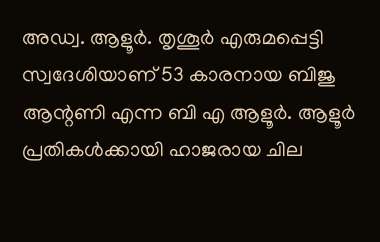അഡ്വ. ആളൂര്‍. തൃശൂര്‍ എരുമപ്പെട്ടി സ്വദേശിയാണ് 53 കാരനായ ബിജു ആന്റണി എന്ന ബി എ ആളൂര്‍. ആളൂര്‍ പ്രതികള്‍ക്കായി ഹാജരായ ചില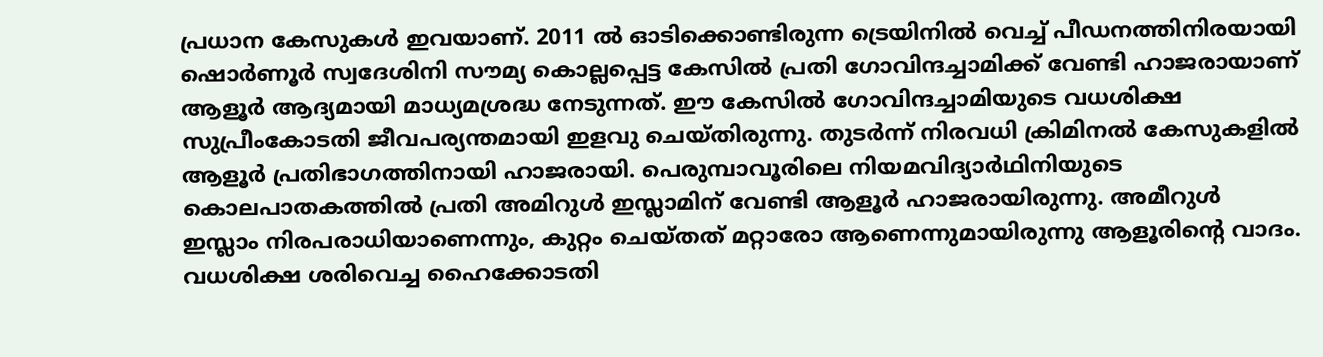പ്രധാന കേസുകള്‍ ഇവയാണ്. 2011 ല്‍ ഓടിക്കൊണ്ടിരുന്ന ട്രെയിനില്‍ വെച്ച് പീഡനത്തിനിരയായി ഷൊര്‍ണൂര്‍ സ്വദേശിനി സൗമ്യ കൊല്ലപ്പെട്ട കേസില്‍ പ്രതി ഗോവിന്ദച്ചാമിക്ക് വേണ്ടി ഹാജരായാണ് ആളൂര്‍ ആദ്യമായി മാധ്യമശ്രദ്ധ നേടുന്നത്. ഈ കേസില്‍ ഗോവിന്ദച്ചാമിയുടെ വധശിക്ഷ സുപ്രീംകോടതി ജീവപര്യന്തമായി ഇളവു ചെയ്തിരുന്നു. തുടര്‍ന്ന് നിരവധി ക്രിമിനല്‍ കേസുകളില്‍ ആളൂര്‍ പ്രതിഭാഗത്തിനായി ഹാജരായി. പെരുമ്പാവൂരിലെ നിയമവിദ്യാര്‍ഥിനിയുടെ കൊലപാതകത്തില്‍ പ്രതി അമിറുള്‍ ഇസ്ലാമിന് വേണ്ടി ആളൂര്‍ ഹാജരായിരുന്നു. അമീറുള്‍ ഇസ്ലാം നിരപരാധിയാണെന്നും, കുറ്റം ചെയ്തത് മറ്റാരോ ആണെന്നുമായിരുന്നു ആളൂരിന്റെ വാദം. വധശിക്ഷ ശരിവെച്ച ഹൈക്കോടതി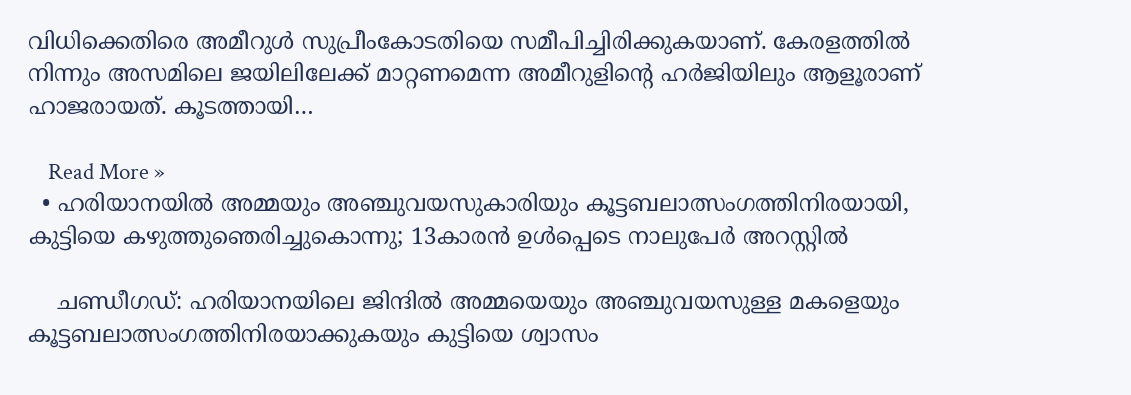വിധിക്കെതിരെ അമീറുള്‍ സുപ്രീംകോടതിയെ സമീപിച്ചിരിക്കുകയാണ്. കേരളത്തില്‍ നിന്നും അസമിലെ ജയിലിലേക്ക് മാറ്റണമെന്ന അമീറുളിന്റെ ഹര്‍ജിയിലും ആളൂരാണ് ഹാജരായത്. കൂടത്തായി…

    Read More »
  • ഹരിയാനയില്‍ അമ്മയും അഞ്ചുവയസുകാരിയും കൂട്ടബലാത്സംഗത്തിനിരയായി, കുട്ടിയെ കഴുത്തുഞെരിച്ചുകൊന്നു; 13കാരന്‍ ഉള്‍പ്പെടെ നാലുപേര്‍ അറസ്റ്റില്‍

    ചണ്ഡീഗഡ്: ഹരിയാനയിലെ ജിന്ദില്‍ അമ്മയെയും അഞ്ചുവയസുള്ള മകളെയും കൂട്ടബലാത്സംഗത്തിനിരയാക്കുകയും കുട്ടിയെ ശ്വാസം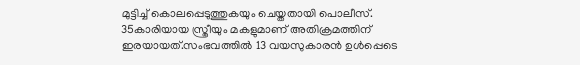മുട്ടിച്ച് കൊലപ്പെടുത്തുകയും ചെയ്തതായി പൊലീസ്. 35കാരിയായ സ്ത്രീയും മകളുമാണ് അതിക്രമത്തിന് ഇരയായത്.സംഭവത്തില്‍ 13 വയസുകാരന്‍ ഉള്‍പ്പെടെ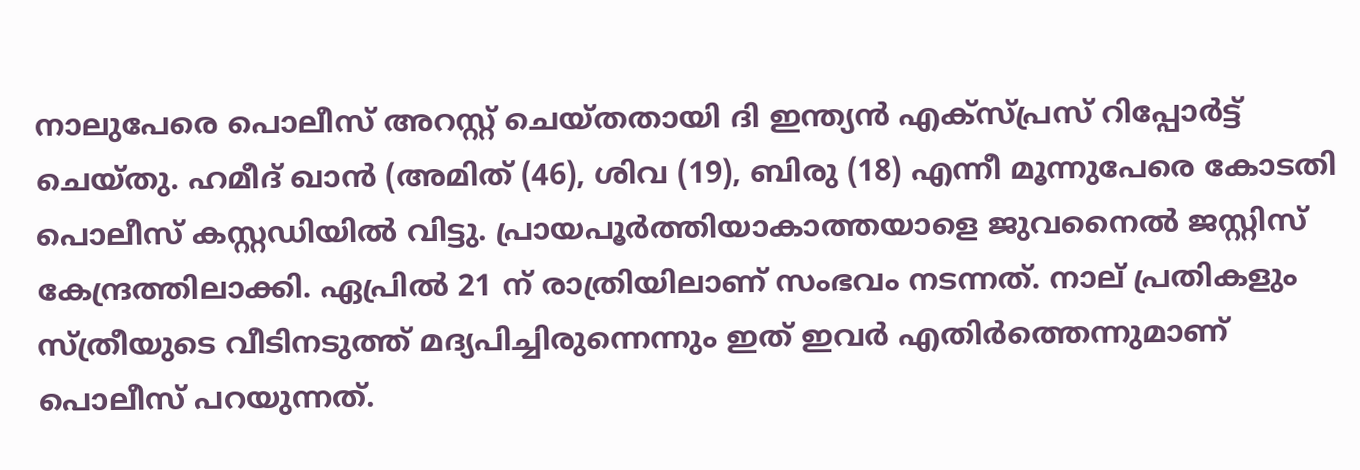നാലുപേരെ പൊലീസ് അറസ്റ്റ് ചെയ്തതായി ദി ഇന്ത്യന്‍ എക്‌സ്പ്രസ് റിപ്പോര്‍ട്ട് ചെയ്തു. ഹമീദ് ഖാന്‍ (അമിത് (46), ശിവ (19), ബിരു (18) എന്നീ മൂന്നുപേരെ കോടതി പൊലീസ് കസ്റ്റഡിയില്‍ വിട്ടു. പ്രായപൂര്‍ത്തിയാകാത്തയാളെ ജുവനൈല്‍ ജസ്റ്റിസ് കേന്ദ്രത്തിലാക്കി. ഏപ്രില്‍ 21 ന് രാത്രിയിലാണ് സംഭവം നടന്നത്. നാല് പ്രതികളും സ്ത്രീയുടെ വീടിനടുത്ത് മദ്യപിച്ചിരുന്നെന്നും ഇത് ഇവര്‍ എതിര്‍ത്തെന്നുമാണ് പൊലീസ് പറയുന്നത്.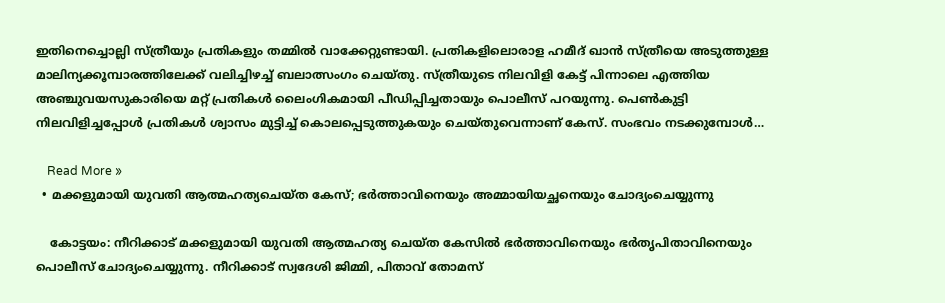ഇതിനെച്ചൊല്ലി സ്ത്രീയും പ്രതികളും തമ്മില്‍ വാക്കേറ്റുണ്ടായി. പ്രതികളിലൊരാള ഹമീദ് ഖാന്‍ സ്ത്രീയെ അടുത്തുള്ള മാലിന്യക്കൂമ്പാരത്തിലേക്ക് വലിച്ചിഴച്ച് ബലാത്സംഗം ചെയ്തു. സ്ത്രീയുടെ നിലവിളി കേട്ട് പിന്നാലെ എത്തിയ അഞ്ചുവയസുകാരിയെ മറ്റ് പ്രതികള്‍ ലൈംഗികമായി പീഡിപ്പിച്ചതായും പൊലീസ് പറയുന്നു. പെണ്‍കുട്ടി നിലവിളിച്ചപ്പോള്‍ പ്രതികള്‍ ശ്വാസം മുട്ടിച്ച് കൊലപ്പെടുത്തുകയും ചെയ്തുവെന്നാണ് കേസ്. സംഭവം നടക്കുമ്പോള്‍…

    Read More »
  • മക്കളുമായി യുവതി ആത്മഹത്യചെയ്ത കേസ്; ഭര്‍ത്താവിനെയും അമ്മായിയച്ഛനെയും ചോദ്യംചെയ്യുന്നു

    കോട്ടയം: നീറിക്കാട് മക്കളുമായി യുവതി ആത്മഹത്യ ചെയ്ത കേസില്‍ ഭര്‍ത്താവിനെയും ഭര്‍തൃപിതാവിനെയും പൊലീസ് ചോദ്യംചെയ്യുന്നു. നീറിക്കാട് സ്വദേശി ജിമ്മി, പിതാവ് തോമസ്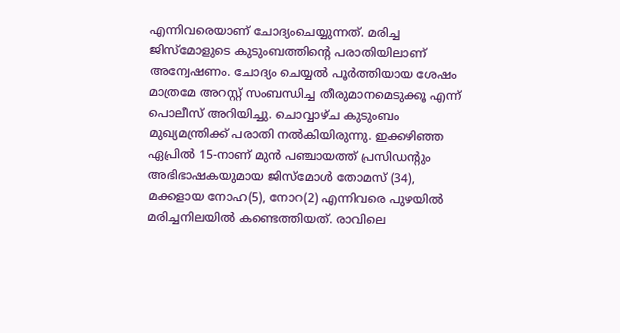എന്നിവരെയാണ് ചോദ്യംചെയ്യുന്നത്. മരിച്ച ജിസ്‌മോളുടെ കുടുംബത്തിന്റെ പരാതിയിലാണ് അന്വേഷണം. ചോദ്യം ചെയ്യല്‍ പൂര്‍ത്തിയായ ശേഷം മാത്രമേ അറസ്റ്റ് സംബന്ധിച്ച തീരുമാനമെടുക്കൂ എന്ന് പൊലീസ് അറിയിച്ചു. ചൊവ്വാഴ്ച കുടുംബം മുഖ്യമന്ത്രിക്ക് പരാതി നല്‍കിയിരുന്നു. ഇക്കഴിഞ്ഞ ഏപ്രില്‍ 15-നാണ് മുന്‍ പഞ്ചായത്ത് പ്രസിഡന്റും അഭിഭാഷകയുമായ ജിസ്മോള്‍ തോമസ് (34), മക്കളായ നോഹ(5), നോറ(2) എന്നിവരെ പുഴയില്‍ മരിച്ചനിലയില്‍ കണ്ടെത്തിയത്. രാവിലെ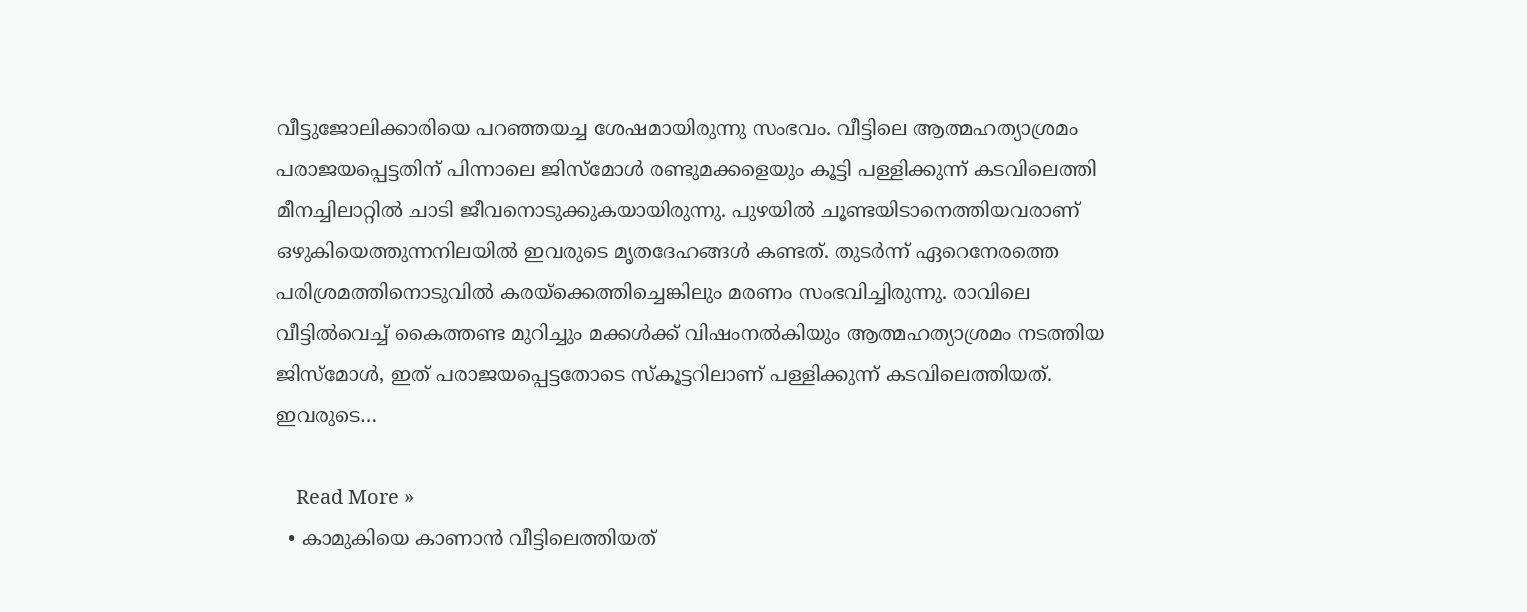വീട്ടുജോലിക്കാരിയെ പറഞ്ഞയച്ച ശേഷമായിരുന്നു സംഭവം. വീട്ടിലെ ആത്മഹത്യാശ്രമം പരാജയപ്പെട്ടതിന് പിന്നാലെ ജിസ്‌മോള്‍ രണ്ടുമക്കളെയും കൂട്ടി പള്ളിക്കുന്ന് കടവിലെത്തി മീനച്ചിലാറ്റില്‍ ചാടി ജീവനൊടുക്കുകയായിരുന്നു. പുഴയില്‍ ചൂണ്ടയിടാനെത്തിയവരാണ് ഒഴുകിയെത്തുന്നനിലയില്‍ ഇവരുടെ മൃതദേഹങ്ങള്‍ കണ്ടത്. തുടര്‍ന്ന് ഏറെനേരത്തെ പരിശ്രമത്തിനൊടുവില്‍ കരയ്‌ക്കെത്തിച്ചെങ്കിലും മരണം സംഭവിച്ചിരുന്നു. രാവിലെ വീട്ടില്‍വെച്ച് കൈത്തണ്ട മുറിച്ചും മക്കള്‍ക്ക് വിഷംനല്‍കിയും ആത്മഹത്യാശ്രമം നടത്തിയ ജിസ്‌മോള്‍, ഇത് പരാജയപ്പെട്ടതോടെ സ്‌കൂട്ടറിലാണ് പള്ളിക്കുന്ന് കടവിലെത്തിയത്. ഇവരുടെ…

    Read More »
  • കാമുകിയെ കാണാന്‍ വീട്ടിലെത്തിയത്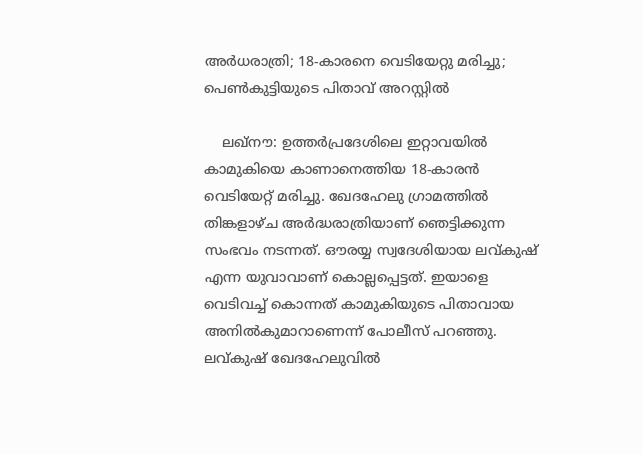അര്‍ധരാത്രി; 18-കാരനെ വെടിയേറ്റു മരിച്ചു; പെണ്‍കുട്ടിയുടെ പിതാവ് അറസ്റ്റില്‍

    ലഖ്നൗ: ഉത്തര്‍പ്രദേശിലെ ഇറ്റാവയില്‍ കാമുകിയെ കാണാനെത്തിയ 18-കാരന്‍ വെടിയേറ്റ് മരിച്ചു. ഖേദഹേലു ഗ്രാമത്തില്‍ തിങ്കളാഴ്ച അര്‍ദ്ധരാത്രിയാണ് ഞെട്ടിക്കുന്ന സംഭവം നടന്നത്. ഔരയ്യ സ്വദേശിയായ ലവ്കുഷ് എന്ന യുവാവാണ് കൊല്ലപ്പെട്ടത്. ഇയാളെ വെടിവച്ച് കൊന്നത് കാമുകിയുടെ പിതാവായ അനില്‍കുമാറാണെന്ന് പോലീസ് പറഞ്ഞു. ലവ്കുഷ് ഖേദഹേലുവില്‍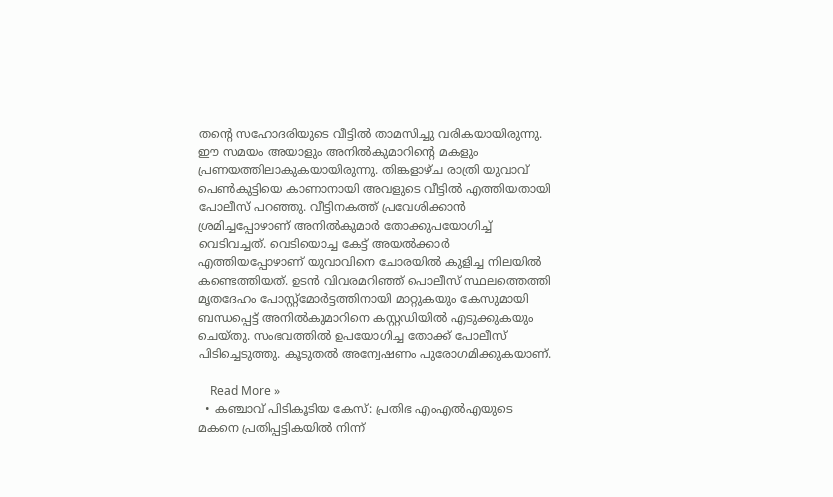തന്റെ സഹോദരിയുടെ വീട്ടില്‍ താമസിച്ചു വരികയായിരുന്നു. ഈ സമയം അയാളും അനില്‍കുമാറിന്റെ മകളും പ്രണയത്തിലാകുകയായിരുന്നു. തിങ്കളാഴ്ച രാത്രി യുവാവ് പെണ്‍കുട്ടിയെ കാണാനായി അവളുടെ വീട്ടില്‍ എത്തിയതായി പോലീസ് പറഞ്ഞു. വീട്ടിനകത്ത് പ്രവേശിക്കാന്‍ ശ്രമിച്ചപ്പോഴാണ് അനില്‍കുമാര്‍ തോക്കുപയോഗിച്ച് വെടിവച്ചത്. വെടിയൊച്ച കേട്ട് അയല്‍ക്കാര്‍ എത്തിയപ്പോഴാണ് യുവാവിനെ ചോരയില്‍ കുളിച്ച നിലയില്‍ കണ്ടെത്തിയത്. ഉടന്‍ വിവരമറിഞ്ഞ് പൊലീസ് സ്ഥലത്തെത്തി മൃതദേഹം പോസ്റ്റ്മോര്‍ട്ടത്തിനായി മാറ്റുകയും കേസുമായി ബന്ധപ്പെട്ട് അനില്‍കുമാറിനെ കസ്റ്റഡിയില്‍ എടുക്കുകയും ചെയ്തു. സംഭവത്തില്‍ ഉപയോഗിച്ച തോക്ക് പോലീസ് പിടിച്ചെടുത്തു. കൂടുതല്‍ അന്വേഷണം പുരോഗമിക്കുകയാണ്.

    Read More »
  • കഞ്ചാവ് പിടികൂടിയ കേസ്: പ്രതിഭ എംഎല്‍എയുടെ മകനെ പ്രതിപ്പട്ടികയില്‍ നിന്ന്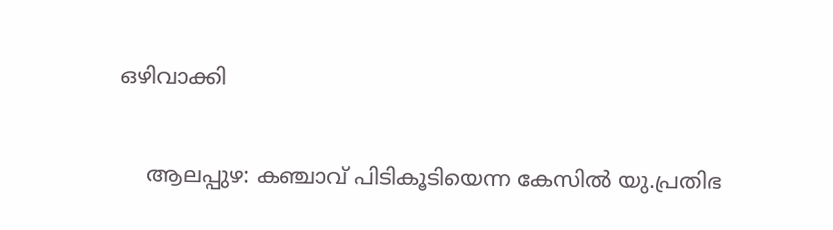ഒഴിവാക്കി

    ആലപ്പുഴ: കഞ്ചാവ് പിടികൂടിയെന്ന കേസില്‍ യു.പ്രതിഭ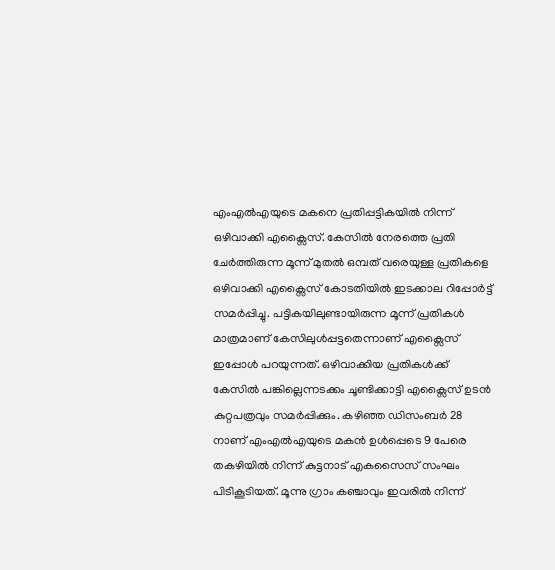എംഎല്‍എയുടെ മകനെ പ്രതിപ്പട്ടികയില്‍ നിന്ന് ഒഴിവാക്കി എക്സൈസ്. കേസില്‍ നേരത്തെ പ്രതി ചേര്‍ത്തിരുന്ന മൂന്ന് മുതല്‍ ഒമ്പത് വരെയുള്ള പ്രതികളെ ഒഴിവാക്കി എക്സൈസ് കോടതിയില്‍ ഇടക്കാല റിപ്പോര്‍ട്ട് സമര്‍പ്പിച്ചു. പട്ടികയിലുണ്ടായിരുന്ന മൂന്ന് പ്രതികള്‍ മാത്രമാണ് കേസിലുള്‍പ്പട്ടതെന്നാണ് എക്സൈസ് ഇപ്പോള്‍ പറയുന്നത്. ഒഴിവാക്കിയ പ്രതികള്‍ക്ക് കേസില്‍ പങ്കില്ലെന്നടക്കം ചൂണ്ടിക്കാട്ടി എക്സൈസ് ഉടന്‍ കുറ്റപത്രവും സമര്‍പ്പിക്കും. കഴിഞ്ഞ ഡിസംബര്‍ 28 നാണ് എംഎല്‍എയുടെ മകന്‍ ഉള്‍പ്പെടെ 9 പേരെ തകഴിയില്‍ നിന്ന് കുട്ടനാട് എകസൈസ് സംഘം പിടികൂടിയത്. മൂന്നു ഗ്രാം കഞ്ചാവും ഇവരില്‍ നിന്ന്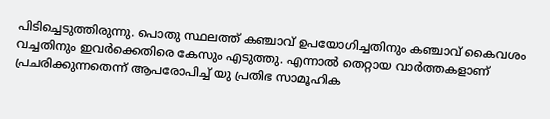പിടിച്ചെടുത്തിരുന്നു. പൊതു സ്ഥലത്ത് കഞ്ചാവ് ഉപയോഗിച്ചതിനും കഞ്ചാവ് കൈവശം വച്ചതിനും ഇവര്‍ക്കെതിരെ കേസും എടുത്തു. എന്നാല്‍ തെറ്റായ വാര്‍ത്തകളാണ് പ്രചരിക്കുന്നതെന്ന് ആപരോപിച്ച് യു പ്രതിഭ സാമൂഹിക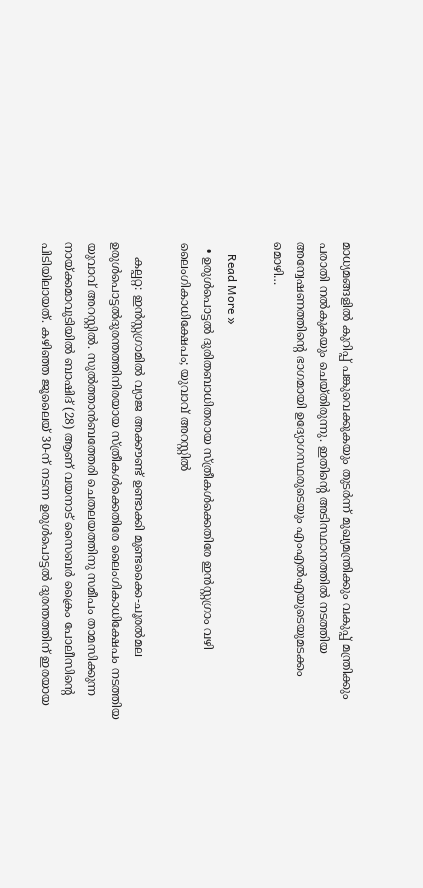മാധ്യമങ്ങളില്‍ കുറിപ്പ് പങ്കുവെക്കുകയും തുടര്‍ന്ന് മുഖ്യമന്ത്രിക്കും വകുപ്പ് മന്ത്രിക്കും പരാതി നല്‍കുകയും ചെയ്തിരുന്നു. ഇതിന്റെ അടിസ്ഥാനത്തില്‍ നടത്തിയ അന്വേഷണത്തിന്റെ ഭാഗമായി ഉദ്യോഗസ്ഥരുടെയും എംഎല്‍എയുടെയുമടക്കം മൊഴി…

    Read More »
  • ഉരുള്‍പൊട്ടല്‍ ദുരിതബാധിതരായ സ്ത്രീകള്‍ക്കെതിരേ ഇന്‍സ്റ്റഗ്രാം വഴി ലൈംഗികാധിക്ഷേപം; യുവാവ് അറസ്റ്റില്‍

    കല്പറ്റ: ഇന്‍സ്റ്റഗ്രാമില്‍ വ്യാജ അക്കൗണ്ട് ഉണ്ടാക്കി മുണ്ടക്കൈ-ചൂരല്‍മല ഉരുള്‍പൊട്ടല്‍ദുരന്തത്തിനിരയായ സ്ത്രീകള്‍ക്കെതിരേ ലൈംഗികാധിക്ഷേപം നടത്തിയ യുവാവ് അറസ്റ്റില്‍. സുല്‍ത്താന്‍ബത്തേരി ചെതലയത്തിനു സമീപം താമസിക്കുന്ന നായ്ക്കമാവുടിയില്‍ ബാഷിദ് (28) ആണ് വയനാട് സൈബര്‍ ക്രൈം പോലീസിന്റെ പിടിയിലായത്. കഴിഞ്ഞ ജൂലൈയ് 30-ന് നടന്ന ഉരുള്‍പൊട്ടല്‍ ദുരന്തത്തിന് ഇരയായ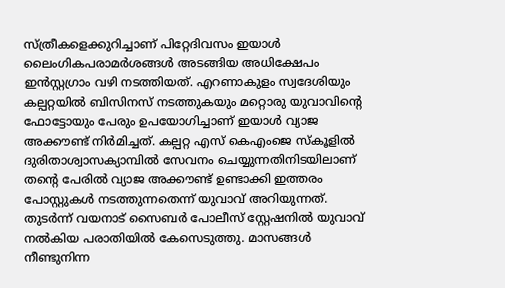സ്ത്രീകളെക്കുറിച്ചാണ് പിറ്റേദിവസം ഇയാള്‍ ലൈംഗികപരാമര്‍ശങ്ങള്‍ അടങ്ങിയ അധിക്ഷേപം ഇന്‍സ്റ്റഗ്രാം വഴി നടത്തിയത്. എറണാകുളം സ്വദേശിയും കല്പറ്റയില്‍ ബിസിനസ് നടത്തുകയും മറ്റൊരു യുവാവിന്റെ ഫോട്ടോയും പേരും ഉപയോഗിച്ചാണ് ഇയാള്‍ വ്യാജ അക്കൗണ്ട് നിര്‍മിച്ചത്. കല്പറ്റ എസ് കെഎംജെ സ്‌കൂളില്‍ ദുരിതാശ്വാസക്യാമ്പില്‍ സേവനം ചെയ്യുന്നതിനിടയിലാണ് തന്റെ പേരില്‍ വ്യാജ അക്കൗണ്ട് ഉണ്ടാക്കി ഇത്തരം പോസ്റ്റുകള്‍ നടത്തുന്നതെന്ന് യുവാവ് അറിയുന്നത്. തുടര്‍ന്ന് വയനാട് സൈബര്‍ പോലീസ് സ്റ്റേഷനില്‍ യുവാവ് നല്‍കിയ പരാതിയില്‍ കേസെടുത്തു. മാസങ്ങള്‍ നീണ്ടുനിന്ന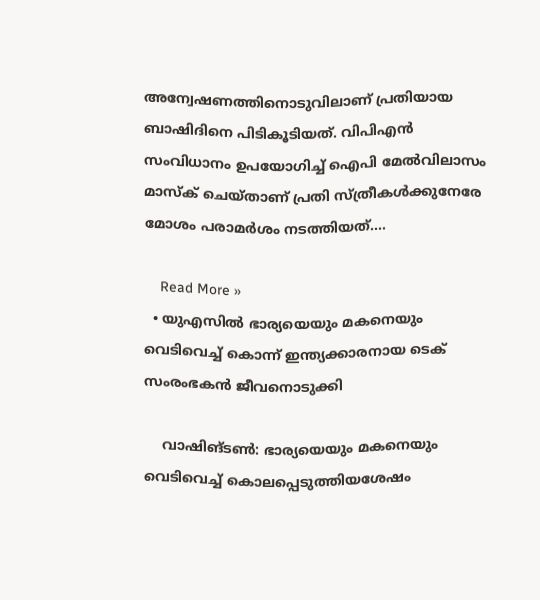അന്വേഷണത്തിനൊടുവിലാണ് പ്രതിയായ ബാഷിദിനെ പിടികൂടിയത്. വിപിഎന്‍ സംവിധാനം ഉപയോഗിച്ച് ഐപി മേല്‍വിലാസം മാസ്‌ക് ചെയ്താണ് പ്രതി സ്ത്രീകള്‍ക്കുനേരേ മോശം പരാമര്‍ശം നടത്തിയത്.…

    Read More »
  • യുഎസില്‍ ഭാര്യയെയും മകനെയും വെടിവെച്ച് കൊന്ന് ഇന്ത്യക്കാരനായ ടെക് സംരംഭകന്‍ ജീവനൊടുക്കി

    വാഷിങ്ടണ്‍: ഭാര്യയെയും മകനെയും വെടിവെച്ച് കൊലപ്പെടുത്തിയശേഷം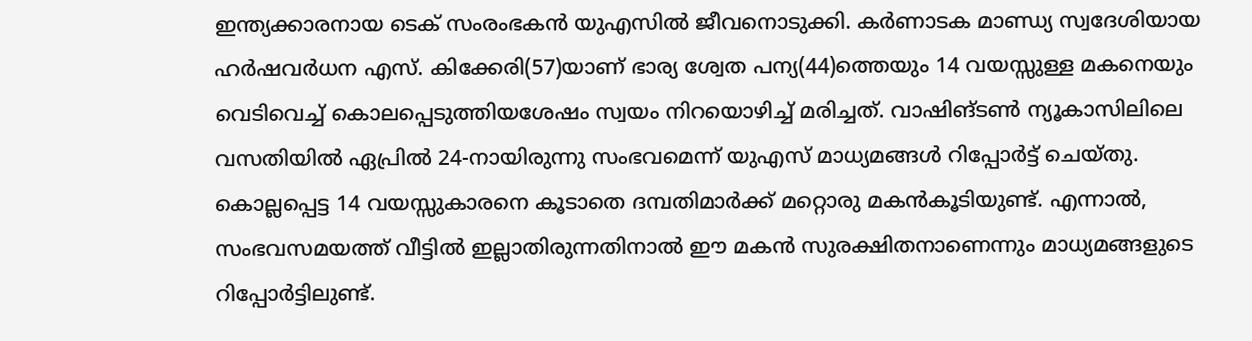ഇന്ത്യക്കാരനായ ടെക് സംരംഭകന്‍ യുഎസില്‍ ജീവനൊടുക്കി. കര്‍ണാടക മാണ്ഡ്യ സ്വദേശിയായ ഹര്‍ഷവര്‍ധന എസ്. കിക്കേരി(57)യാണ് ഭാര്യ ശ്വേത പന്യ(44)ത്തെയും 14 വയസ്സുള്ള മകനെയും വെടിവെച്ച് കൊലപ്പെടുത്തിയശേഷം സ്വയം നിറയൊഴിച്ച് മരിച്ചത്. വാഷിങ്ടണ്‍ ന്യൂകാസിലിലെ വസതിയില്‍ ഏപ്രില്‍ 24-നായിരുന്നു സംഭവമെന്ന് യുഎസ് മാധ്യമങ്ങള്‍ റിപ്പോര്‍ട്ട് ചെയ്തു. കൊല്ലപ്പെട്ട 14 വയസ്സുകാരനെ കൂടാതെ ദമ്പതിമാര്‍ക്ക് മറ്റൊരു മകന്‍കൂടിയുണ്ട്. എന്നാല്‍, സംഭവസമയത്ത് വീട്ടില്‍ ഇല്ലാതിരുന്നതിനാല്‍ ഈ മകന്‍ സുരക്ഷിതനാണെന്നും മാധ്യമങ്ങളുടെ റിപ്പോര്‍ട്ടിലുണ്ട്.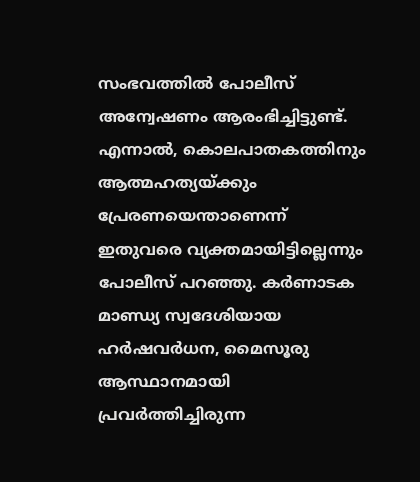സംഭവത്തില്‍ പോലീസ് അന്വേഷണം ആരംഭിച്ചിട്ടുണ്ട്. എന്നാല്‍, കൊലപാതകത്തിനും ആത്മഹത്യയ്ക്കും പ്രേരണയെന്താണെന്ന് ഇതുവരെ വ്യക്തമായിട്ടില്ലെന്നും പോലീസ് പറഞ്ഞു. കര്‍ണാടക മാണ്ഡ്യ സ്വദേശിയായ ഹര്‍ഷവര്‍ധന, മൈസൂരു ആസ്ഥാനമായി പ്രവര്‍ത്തിച്ചിരുന്ന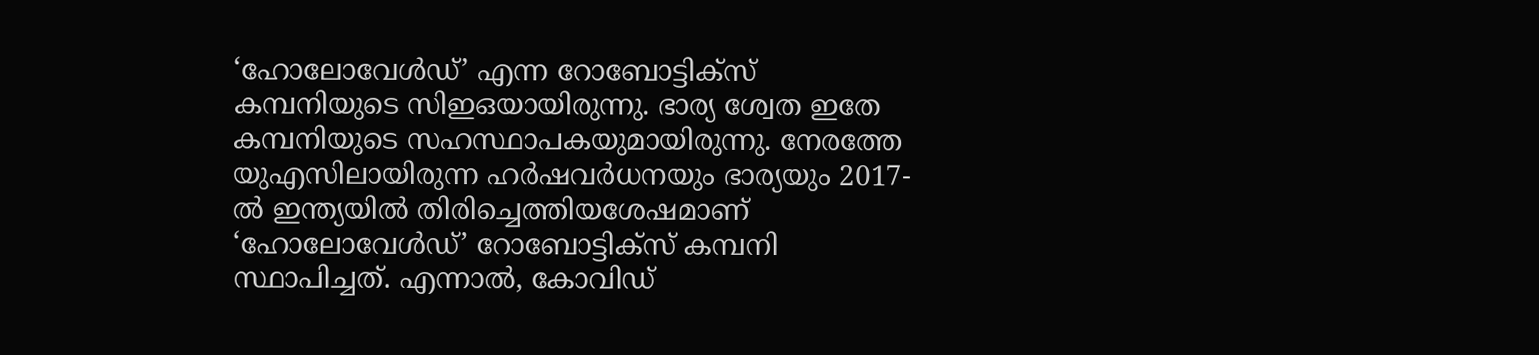‘ഹോലോവേള്‍ഡ്’ എന്ന റോബോട്ടിക്സ് കമ്പനിയുടെ സിഇഒയായിരുന്നു. ഭാര്യ ശ്വേത ഇതേ കമ്പനിയുടെ സഹസ്ഥാപകയുമായിരുന്നു. നേരത്തേ യുഎസിലായിരുന്ന ഹര്‍ഷവര്‍ധനയും ഭാര്യയും 2017-ല്‍ ഇന്ത്യയില്‍ തിരിച്ചെത്തിയശേഷമാണ് ‘ഹോലോവേള്‍ഡ്’ റോബോട്ടിക്സ് കമ്പനി സ്ഥാപിച്ചത്. എന്നാല്‍, കോവിഡ്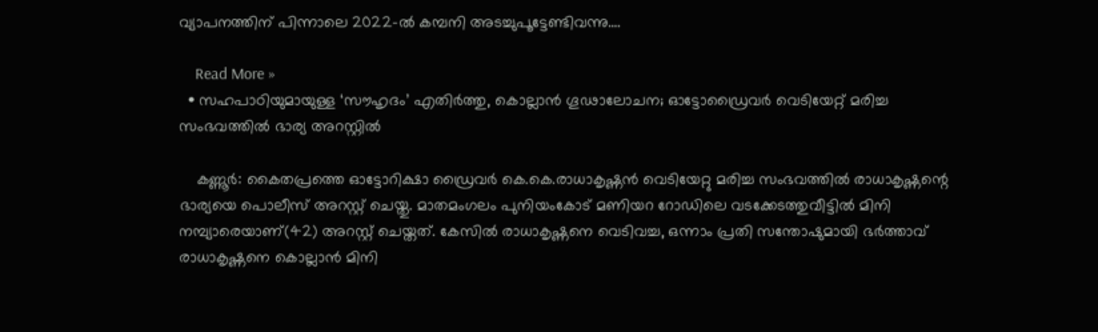വ്യാപനത്തിന് പിന്നാലെ 2022-ല്‍ കമ്പനി അടച്ചുപൂട്ടേണ്ടിവന്നു.…

    Read More »
  • സഹപാഠിയുമായുള്ള ‘സൗഹൃദം’ എതിര്‍ത്തു, കൊല്ലാന്‍ ഗൂഢാലോചന; ഓട്ടോഡ്രൈവര്‍ വെടിയേറ്റ് മരിച്ച സംഭവത്തില്‍ ഭാര്യ അറസ്റ്റില്‍

    കണ്ണൂര്‍: കൈതപ്രത്തെ ഓട്ടോറിക്ഷാ ഡ്രൈവര്‍ കെ.കെ.രാധാകൃഷ്ണന്‍ വെടിയേറ്റു മരിച്ച സംഭവത്തില്‍ രാധാകൃഷ്ണന്റെ ഭാര്യയെ പൊലീസ് അറസ്റ്റ് ചെയ്തു. മാതമംഗലം പുനിയംകോട് മണിയറ റോഡിലെ വടക്കേടത്തുവീട്ടില്‍ മിനി നമ്പ്യാരെയാണ്(42) അറസ്റ്റ് ചെയ്തത്. കേസില്‍ രാധാകൃഷ്ണനെ വെടിവച്ച, ഒന്നാം പ്രതി സന്തോഷുമായി ഭര്‍ത്താവ് രാധാകൃഷ്ണനെ കൊല്ലാന്‍ മിനി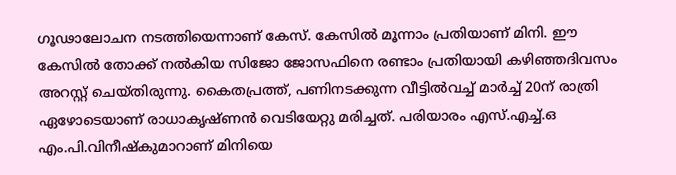ഗൂഢാലോചന നടത്തിയെന്നാണ് കേസ്. കേസില്‍ മൂന്നാം പ്രതിയാണ് മിനി. ഈ കേസില്‍ തോക്ക് നല്‍കിയ സിജോ ജോസഫിനെ രണ്ടാം പ്രതിയായി കഴിഞ്ഞദിവസം അറസ്റ്റ് ചെയ്തിരുന്നു. കൈതപ്രത്ത്, പണിനടക്കുന്ന വീട്ടില്‍വച്ച് മാര്‍ച്ച് 20ന് രാത്രി ഏഴോടെയാണ് രാധാകൃഷ്ണന്‍ വെടിയേറ്റു മരിച്ചത്. പരിയാരം എസ്.എച്ച്.ഒ എം.പി.വിനീഷ്‌കുമാറാണ് മിനിയെ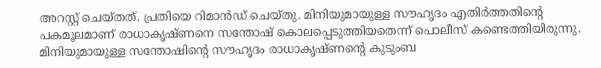അറസ്റ്റ് ചെയ്തത്. പ്രതിയെ റിമാന്‍ഡ് ചെയ്തു. മിനിയുമായുള്ള സൗഹൃദം എതിര്‍ത്തതിന്റെ പകമൂലമാണ് രാധാകൃഷ്ണനെ സന്തോഷ് കൊലപ്പെടുത്തിയതെന്ന് പൊലീസ് കണ്ടെത്തിയിരുന്നു. മിനിയുമായുള്ള സന്തോഷിന്റെ സൗഹൃദം രാധാകൃഷ്ണന്റെ കുടുംബ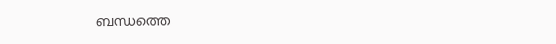ബന്ധത്തെ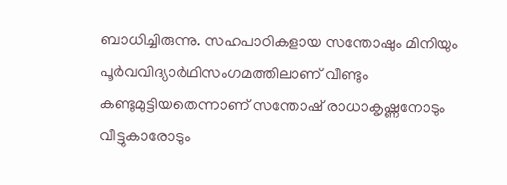ബാധിച്ചിരുന്നു. സഹപാഠികളായ സന്തോഷും മിനിയും പൂര്‍വവിദ്യാര്‍ഥിസംഗമത്തിലാണ് വീണ്ടും കണ്ടുമുട്ടിയതെന്നാണ് സന്തോഷ് രാധാകൃഷ്ണനോടും വീട്ടുകാരോടും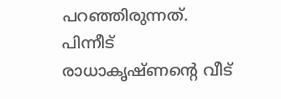പറഞ്ഞിരുന്നത്. പിന്നീട് രാധാകൃഷ്ണന്റെ വീട്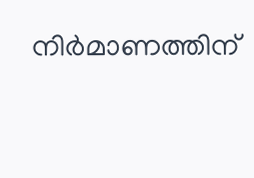നിര്‍മാണത്തിന്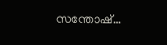സന്തോഷ്…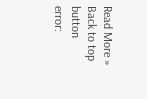Read More »
Back to top button
error: